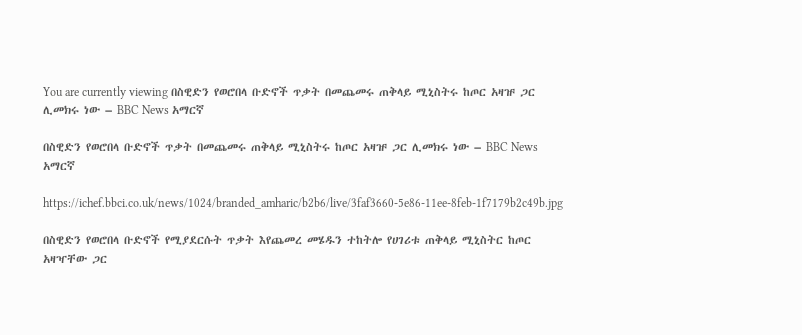You are currently viewing በስዊድን የወሮበላ ቡድኖች ጥቃት በመጨመሩ ጠቅላይ ሚኒስትሩ ከጦር አዛዡ ጋር ሊመክሩ ነው – BBC News አማርኛ

በስዊድን የወሮበላ ቡድኖች ጥቃት በመጨመሩ ጠቅላይ ሚኒስትሩ ከጦር አዛዡ ጋር ሊመክሩ ነው – BBC News አማርኛ

https://ichef.bbci.co.uk/news/1024/branded_amharic/b2b6/live/3faf3660-5e86-11ee-8feb-1f7179b2c49b.jpg

በስዊድን የወሮበላ ቡድኖች የሚያደርሱት ጥቃት እየጨመረ መሄዱን ተከትሎ የሀገሪቱ ጠቅላይ ሚኒስትር ከጦር አዛዣቸው ጋር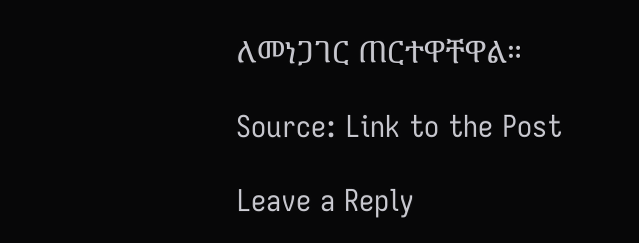ለመነጋገር ጠርተዋቸዋል።

Source: Link to the Post

Leave a Reply